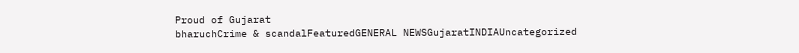Proud of Gujarat
bharuchCrime & scandalFeaturedGENERAL NEWSGujaratINDIAUncategorized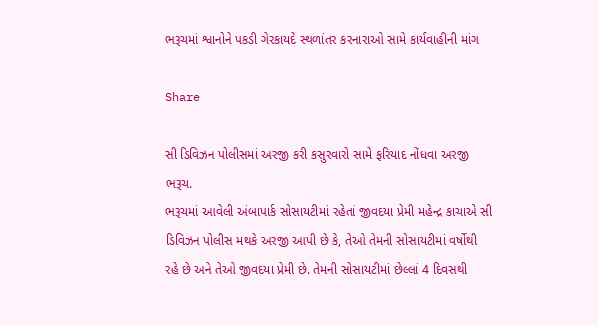ભરૂચમાં શ્વાનોને પકડી ગેરકાયદે સ્થળાંતર કરનારાઓ સામે કાર્યવાહીની માંગ

Share

સી ડિવિઝન પોલીસમાં અરજી કરી કસુરવારો સામે ફરિયાદ નોંધવા અરજી
ભરૂચ.
ભરૂચમાં આવેલી અંબાપાર્ક સોસાયટીમાં રહેતાં જીવદયા પ્રેમી મહેન્દ્ર કાચાએ સી ડિવિઝન પોલીસ મથકે અરજી આપી છે કે, તેઓ તેમની સોસાયટીમાં વર્ષોથી રહે છે અને તેઓ જીવદયા પ્રેમી છે. તેમની સોસાયટીમાં છેલ્લાં 4 દિવસથી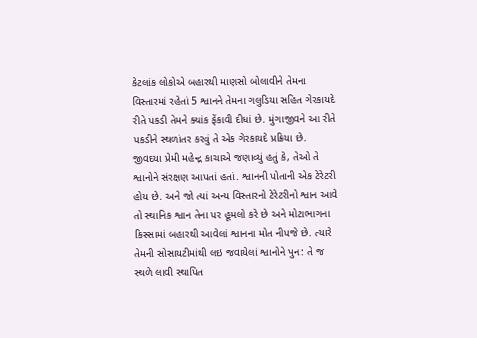કેટલાંક લોકોએ બહારથી માણસો બોલાવીને તેમના વિસ્તારમાં રહેતાં 5 શ્વાનને તેમના ગલુડિયા સહિત ગેરકાયદે રીતે પકડી તેમને ક્યાંક ફેંકાવી દીધાં છે. મુંગાજીવને આ રીતે પકડીને સ્થળાંતર કરવું તે એક ગેરકાયદે પ્રક્રિયા છે.
જીવદયા પ્રેમી મહેન્દ્ર કાચાએ જણાવ્યું હતું કે, તેઓ તે શ્વાનોને સંરક્ષણ આપતાં હતાં. શ્વાનની પોતાની એક ટેરેટરી હોય છે. અને જો ત્યાં અન્ય વિસ્તારનો ટેરેટરીનો શ્વાન આવે તો સ્થાનિક શ્વાન તેના પર હૂમલો કરે છે અને મોટાભાગના કિસ્સામાં બહારથી આવેલાં શ્વાનના મોત નીપજે છે. ત્યારે તેમની સોસાયટીમાંથી લઇ જવાયેલાં શ્વાનોને પુન: તે જ સ્થળે લાવી સ્થાપિત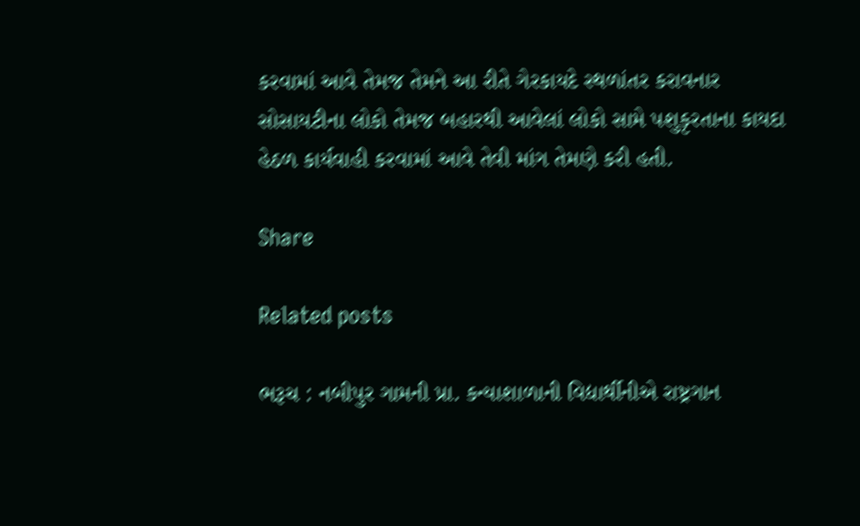કરવામાં આવે તેમજ તેમને આ રીતે ગેરકાયદે સ્થળાંતર કરાવનાર સોસાયટીના લોકો તેમજ બહારથી આવેલાં લોકો સામે પશુકૃરતાના કાયદા હેઠળ કાર્યવાહી કરવામાં આવે તેવી માંગ તેમણે કરી હતી.

Share

Related posts

ભરૂચ : નબીપુર ગામની પ્રા. કન્યાશાળાની વિદ્યાર્થીનીએ રાષ્ટ્રગાન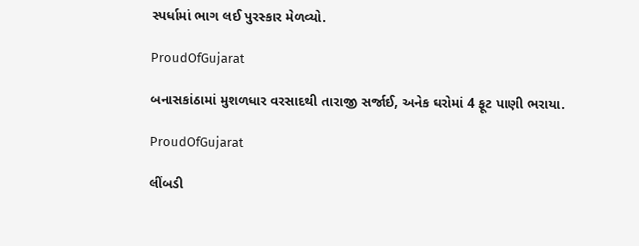સ્પર્ધામાં ભાગ લઈ પુરસ્કાર મેળવ્યો.

ProudOfGujarat

બનાસકાંઠામાં મુશળધાર વરસાદથી તારાજી સર્જાઈ, અનેક ઘરોમાં 4 ફૂટ પાણી ભરાયા.

ProudOfGujarat

લીંબડી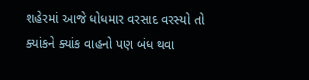શહેરમાં આજે ધોધમાર વરસાદ વરસ્યો તો ક્યાંકને ક્યાંક વાહનો પણ બંધ થવા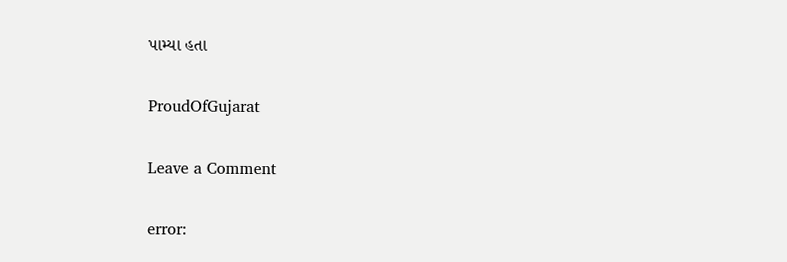પામ્યા હતા

ProudOfGujarat

Leave a Comment

error: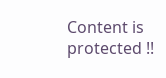Content is protected !!